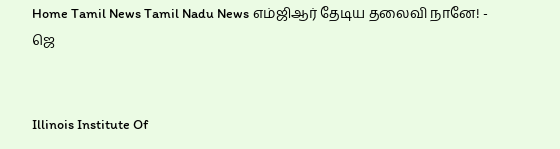Home Tamil News Tamil Nadu News எம்ஜிஆர் தேடிய தலைவி நானே! - ஜெ


Illinois Institute Of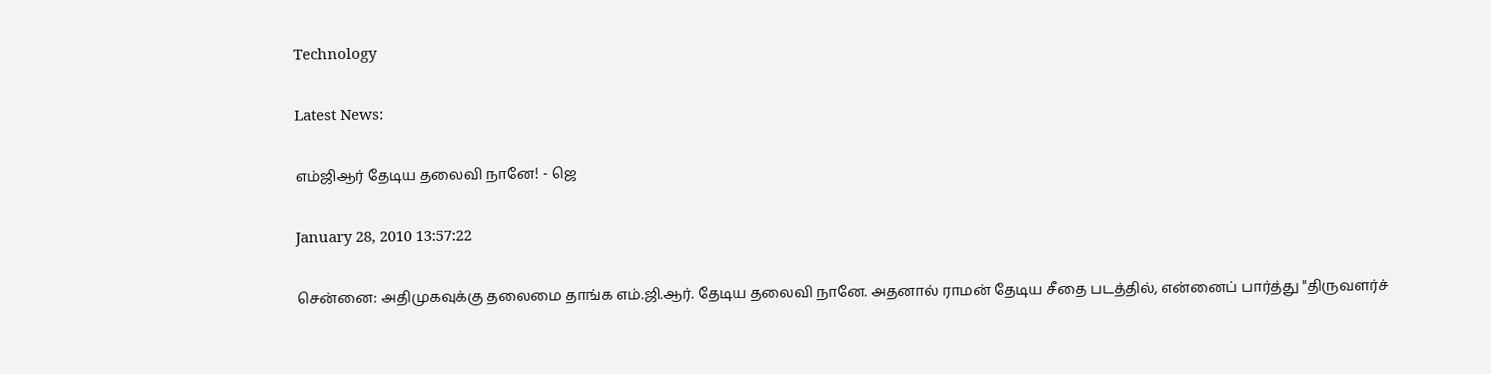Technology

Latest News:

எம்ஜிஆர் தேடிய தலைவி நானே! - ஜெ

January 28, 2010 13:57:22

சென்னை: அதிமுகவுக்கு தலைமை தாங்க எம்.ஜி.ஆர். தேடிய தலைவி நானே. அதனால் ராமன் தேடிய சீதை படத்தில், என்னைப் பார்த்து "திருவளர்ச்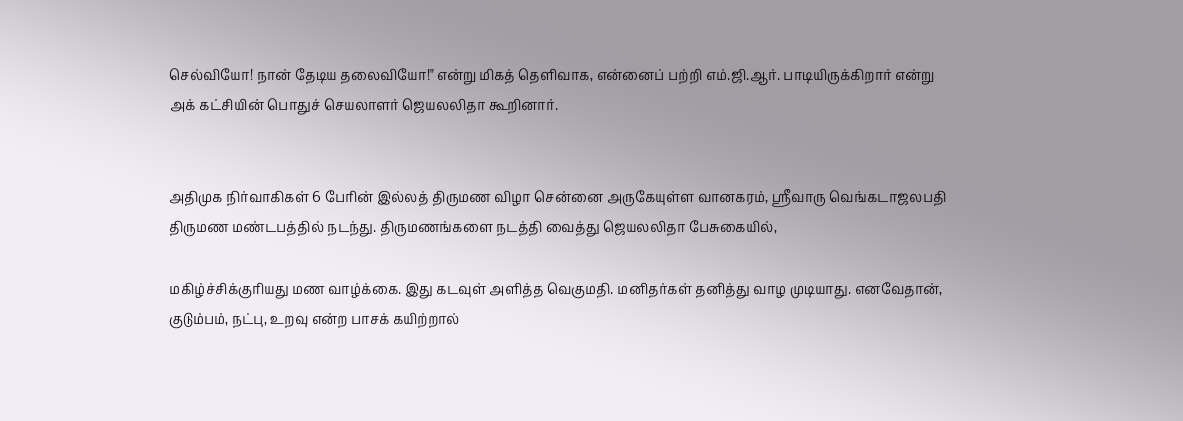செல்வியோ! நான் தேடிய தலைவியோ!" என்று மிகத் தெளிவாக, என்னைப் பற்றி எம்.ஜி.ஆர். பாடியிருக்கிறார் என்று அக் கட்சியின் பொதுச் செயலாளர் ஜெயலலிதா கூறினார்.


அதிமுக நிர்வாகிகள் 6 பேரின் இல்லத் திருமண விழா சென்னை அருகேயுள்ள வானகரம், ஸ்ரீவாரு வெங்கடாஜலபதி திருமண மண்டபத்தில் நடந்து. திருமணங்களை நடத்தி வைத்து ஜெயலலிதா பேசுகையில்,

மகிழ்ச்சிக்குரியது மண வாழ்க்கை. இது கடவுள் அளித்த வெகுமதி. மனிதர்கள் தனித்து வாழ முடியாது. எனவேதான், குடும்பம், நட்பு, உறவு என்ற பாசக் கயிற்றால்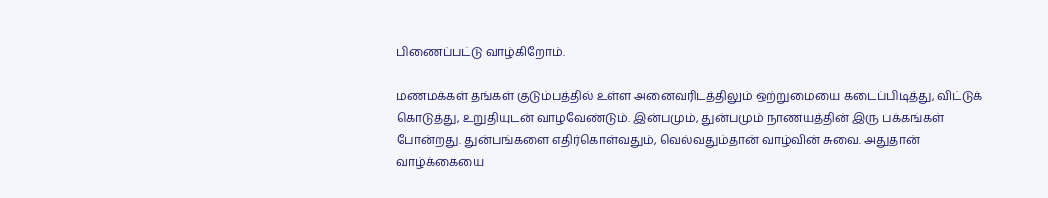பிணைப்பட்டு வாழ்கிறோம்.

மணமக்கள் தங்கள் குடும்பத்தில் உள்ள அனைவரிடத்திலும் ஒற்றுமையை கடைப்பிடித்து, விட்டுக் கொடுத்து, உறுதியுடன் வாழவேண்டும். இன்பமும், துன்பமும் நாணயத்தின் இரு பக்கங்கள் போன்றது. துன்பங்களை எதிர்கொள்வதும், வெல்வதும்தான் வாழ்வின் சுவை. அதுதான் வாழ்க்கையை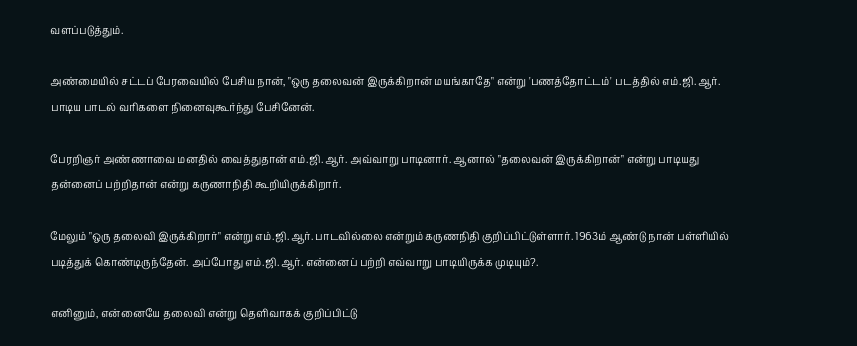வளப்படுத்தும்.

அண்மையில் சட்டப் பேரவையில் பேசிய நான், "ஒரு தலைவன் இருக்கிறான் மயங்காதே" என்று 'பணத்தோட்டம்' படத்தில் எம்.ஜி.ஆர். பாடிய பாடல் வரிகளை நினைவுகூர்ந்து பேசினேன்.

பேரறிஞர் அண்ணாவை மனதில் வைத்துதான் எம்.ஜி.ஆர். அவ்வாறு பாடினார். ஆனால் "தலைவன் இருக்கிறான்" என்று பாடியது தன்னைப் பற்றிதான் என்று கருணாநிதி கூறியிருக்கிறார்.

மேலும் "ஒரு தலைவி இருக்கிறார்" என்று எம்.ஜி.ஆர். பாடவில்லை என்றும் கருணநிதி குறிப்பிட்டுள்ளார். 1963ம் ஆண்டு நான் பள்ளியில் படித்துக் கொண்டிருந்தேன். அப்போது எம்.ஜி.ஆர். என்னைப் பற்றி எவ்வாறு பாடியிருக்க முடியும்?.

எனினும், என்னையே தலைவி என்று தெளிவாகக் குறிப்பிட்டு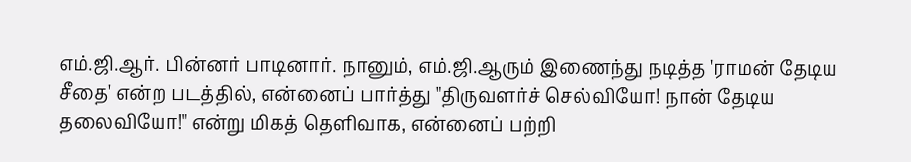எம்.ஜி.ஆர். பின்னர் பாடினார். நானும், எம்.ஜி.ஆரும் இணைந்து நடித்த 'ராமன் தேடிய சீதை' என்ற படத்தில், என்னைப் பார்த்து "திருவளர்ச் செல்வியோ! நான் தேடிய தலைவியோ!" என்று மிகத் தெளிவாக, என்னைப் பற்றி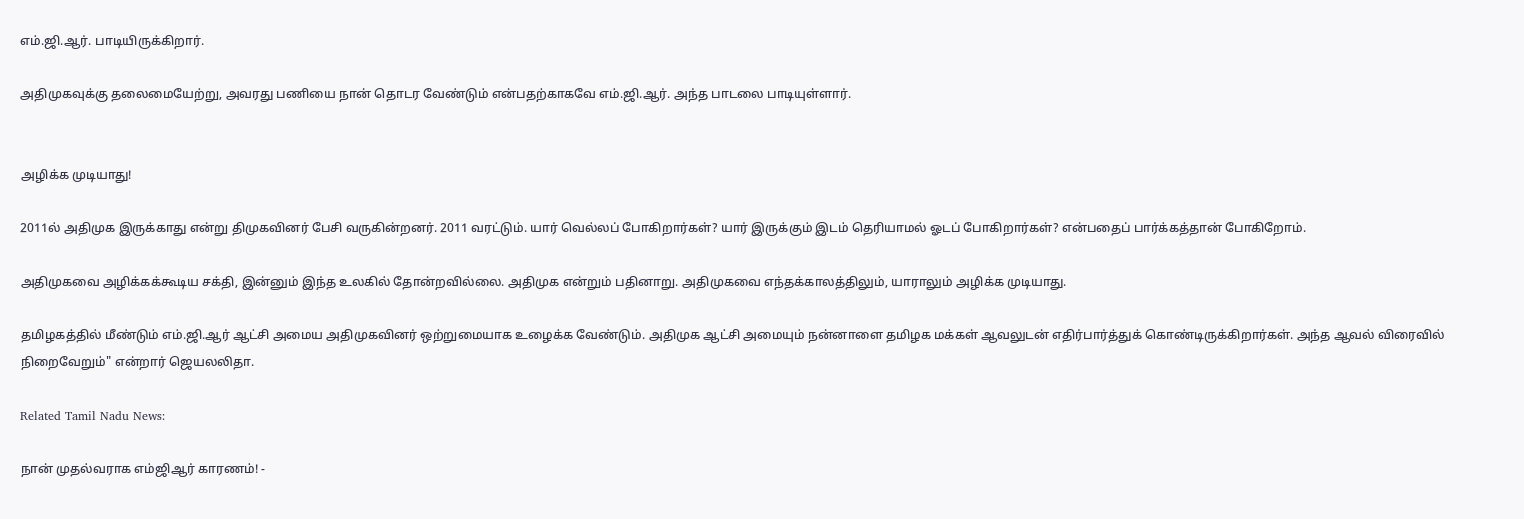எம்.ஜி.ஆர். பாடியிருக்கிறார்.

அதிமுகவுக்கு தலைமையேற்று, அவரது பணியை நான் தொடர வேண்டும் என்பதற்காகவே எம்.ஜி.ஆர். அந்த பாடலை பாடியுள்ளார்.


அழிக்க முடியாது!

2011ல் அதிமுக இருக்காது என்று திமுகவினர் பேசி வருகின்றனர். 2011 வரட்டும். யார் வெல்லப் போகிறார்கள்? யார் இருக்கும் இடம் தெரியாமல் ஓடப் போகிறார்கள்? என்பதைப் பார்க்கத்தான் போகிறோம்.

அதிமுகவை அழிக்கக்கூடிய சக்தி, இன்னும் இந்த உலகில் தோன்றவில்லை. அதிமுக என்றும் பதினாறு. அதிமுகவை எந்தக்காலத்திலும், யாராலும் அழிக்க முடியாது.

தமிழகத்தில் மீண்டும் எம்.ஜி.ஆர் ஆட்சி அமைய அதிமுகவினர் ஒற்றுமையாக உழைக்க வேண்டும். அதிமுக ஆட்சி அமையும் நன்னாளை தமிழக மக்கள் ஆவலுடன் எதிர்பார்த்துக் கொண்டிருக்கிறார்கள். அந்த ஆவல் விரைவில் நிறைவேறும்" என்றார் ஜெயலலிதா.

Related Tamil Nadu News:

நான் முதல்வராக எம்ஜிஆர் காரணம்! -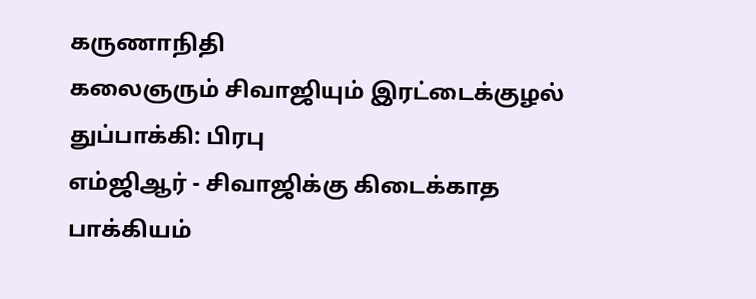கருணாநிதி
கலைஞரும் சிவாஜியும் இரட்டைக்குழல் துப்பாக்கி: பிரபு
எம்ஜிஆர் - சிவாஜிக்கு கிடைக்காத பாக்கியம்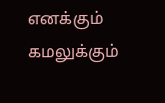எனக்கும் கமலுக்கும்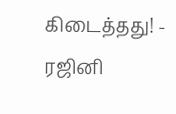கிடைத்தது! - ரஜினி